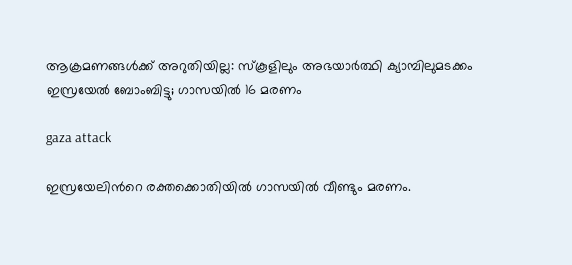ആക്രമണങ്ങൾക്ക് അറുതിയില്ല: സ്കൂളിലും അഭയാർത്ഥി ക്യാമ്പിലുമടക്കം ഇസ്രയേൽ ബോംബിട്ടു; ഗാസയിൽ 16 മരണം

gaza attack

ഇസ്രയേലിന്‍റെ രക്തക്കൊതിയിൽ ഗാസയിൽ വീണ്ടും മരണം.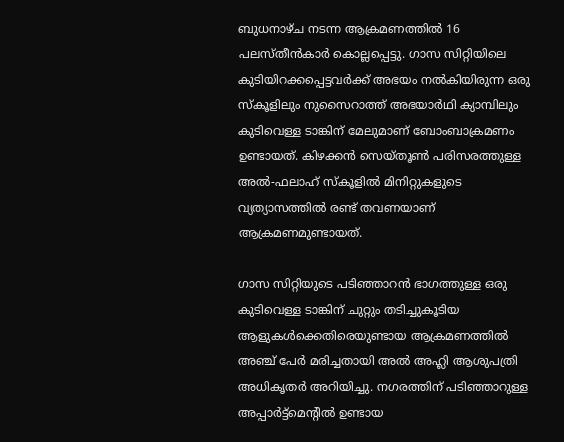ബുധനാഴ്ച നടന്ന ആക്രമണത്തിൽ 16 പലസ്തീൻകാർ കൊല്ലപ്പെട്ടു. ഗാസ സിറ്റിയിലെ കുടിയിറക്കപ്പെട്ടവർക്ക് അഭയം നൽകിയിരുന്ന ഒരു സ്കൂളിലും നുസൈറാത്ത് അഭയാർഥി ക്യാമ്പിലും കുടിവെള്ള ടാങ്കിന് മേലുമാണ് ബോംബാക്രമണം ഉണ്ടായത്. കിഴക്കൻ സെയ്തൂൺ പരിസരത്തുള്ള അൽ-ഫലാഹ് സ്കൂളിൽ മിനിറ്റുകളുടെ വ്യത്യാസത്തിൽ രണ്ട് തവണയാണ് ആക്രമണമുണ്ടായത്.

ഗാസ സിറ്റിയുടെ പടിഞ്ഞാറൻ ഭാഗത്തുള്ള ഒരു കുടിവെള്ള ടാങ്കിന് ചുറ്റും തടിച്ചുകൂടിയ ആളുകൾക്കെതിരെയുണ്ടായ ആക്രമണത്തിൽ അഞ്ച് പേർ മരിച്ചതായി അൽ അഹ്ലി ആശുപത്രി അധികൃതർ അറിയിച്ചു. നഗരത്തിന് പടിഞ്ഞാറുള്ള അപ്പാർട്ട്മെന്‍റിൽ ഉണ്ടായ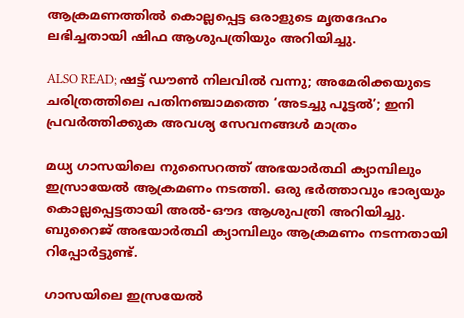ആക്രമണത്തിൽ കൊല്ലപ്പെട്ട ഒരാളുടെ മൃതദേഹം ലഭിച്ചതായി ഷിഫ ആശുപത്രിയും അറിയിച്ചു.

ALSO READ; ഷട്ട് ഡൗൺ നിലവിൽ വന്നു; അമേരിക്കയുടെ ചരിത്രത്തിലെ പതിനഞ്ചാമത്തെ ‘അടച്ചു പൂട്ടൽ’; ഇനി പ്രവർത്തിക്കുക അവശ്യ സേവനങ്ങൾ മാത്രം

മധ്യ ഗാസയിലെ നുസൈറത്ത് അഭയാർത്ഥി ക്യാമ്പിലും ഇസ്രായേൽ ആക്രമണം നടത്തി. ഒരു ഭർത്താവും ഭാര്യയും കൊല്ലപ്പെട്ടതായി അൽ-ഔദ ആശുപത്രി അറിയിച്ചു. ബുറൈജ് അഭയാർത്ഥി ക്യാമ്പിലും ആക്രമണം നടന്നതായി റിപ്പോർട്ടുണ്ട്.

ഗാസയിലെ ഇസ്രയേൽ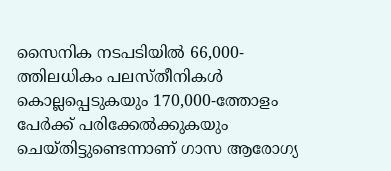സൈനിക നടപടിയിൽ 66,000-ത്തിലധികം പലസ്തീനികൾ കൊല്ലപ്പെടുകയും 170,000-ത്തോളം പേർക്ക് പരിക്കേൽക്കുകയും ചെയ്തിട്ടുണ്ടെന്നാണ് ഗാസ ആരോഗ്യ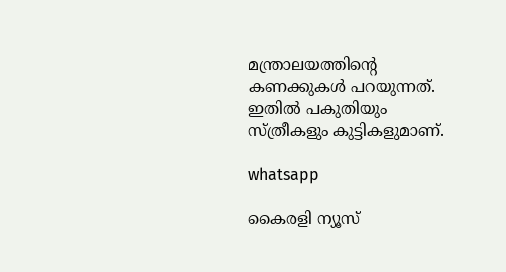മന്ത്രാലയത്തിന്‍റെ കണക്കുകൾ പറയുന്നത്. ഇതിൽ പകുതിയും സ്ത്രീകളും കുട്ടികളുമാണ്.

whatsapp

കൈരളി ന്യൂസ്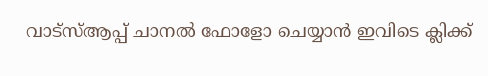വാട്‌സ്ആപ്പ് ചാനല്‍ ഫോളോ ചെയ്യാന്‍ ഇവിടെ ക്ലിക്ക്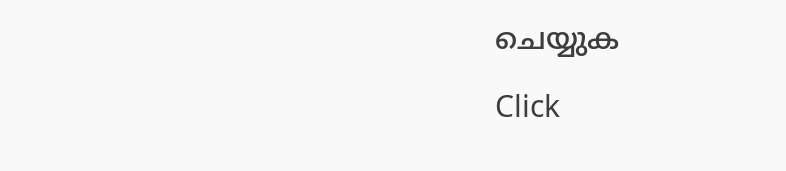ചെയ്യുക

Click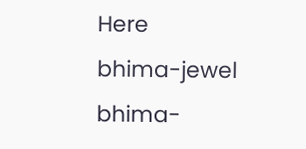Here
bhima-jewel
bhima-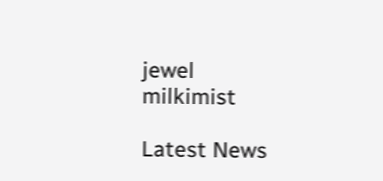jewel
milkimist

Latest News